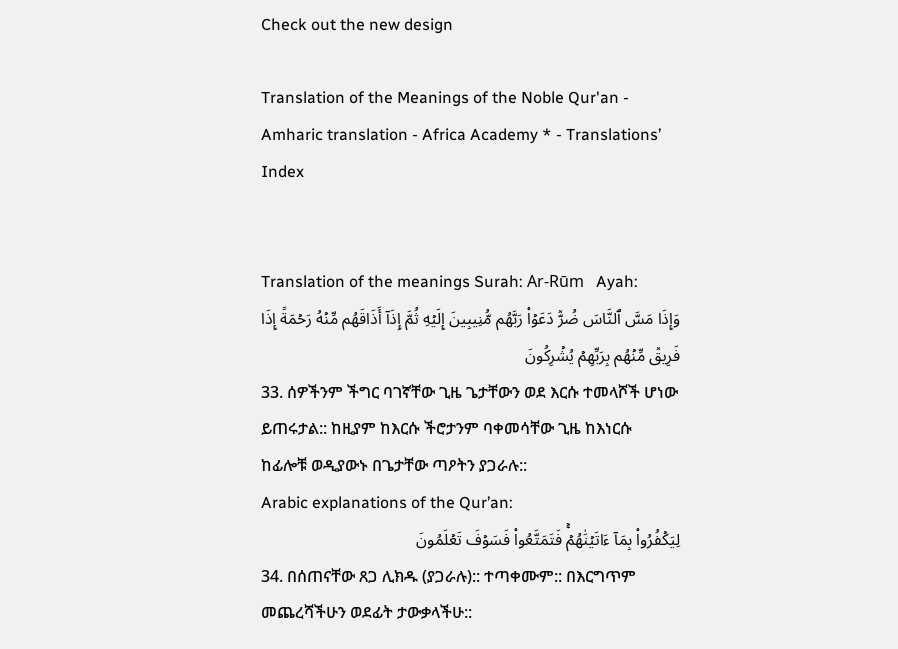Check out the new design

Translation of the Meanings of the Noble Qur'an - Amharic translation - Africa Academy * - Translations’ Index


Translation of the meanings Surah: Ar-Rūm   Ayah:
وَإِذَا مَسَّ ٱلنَّاسَ ضُرّٞ دَعَوۡاْ رَبَّهُم مُّنِيبِينَ إِلَيۡهِ ثُمَّ إِذَآ أَذَاقَهُم مِّنۡهُ رَحۡمَةً إِذَا فَرِيقٞ مِّنۡهُم بِرَبِّهِمۡ يُشۡرِكُونَ
33. ሰዎችንም ችግር ባገኛቸው ጊዜ ጌታቸውን ወደ እርሱ ተመላሾች ሆነው ይጠሩታል:: ከዚያም ከእርሱ ችሮታንም ባቀመሳቸው ጊዜ ከእነርሱ ከፊሎቹ ወዲያውኑ በጌታቸው ጣዖትን ያጋራሉ::
Arabic explanations of the Qur’an:
لِيَكۡفُرُواْ بِمَآ ءَاتَيۡنَٰهُمۡۚ فَتَمَتَّعُواْ فَسَوۡفَ تَعۡلَمُونَ
34. በሰጠናቸው ጸጋ ሊክዱ (ያጋራሉ):: ተጣቀሙም:: በእርግጥም መጨረሻችሁን ወደፊት ታውቃላችሁ::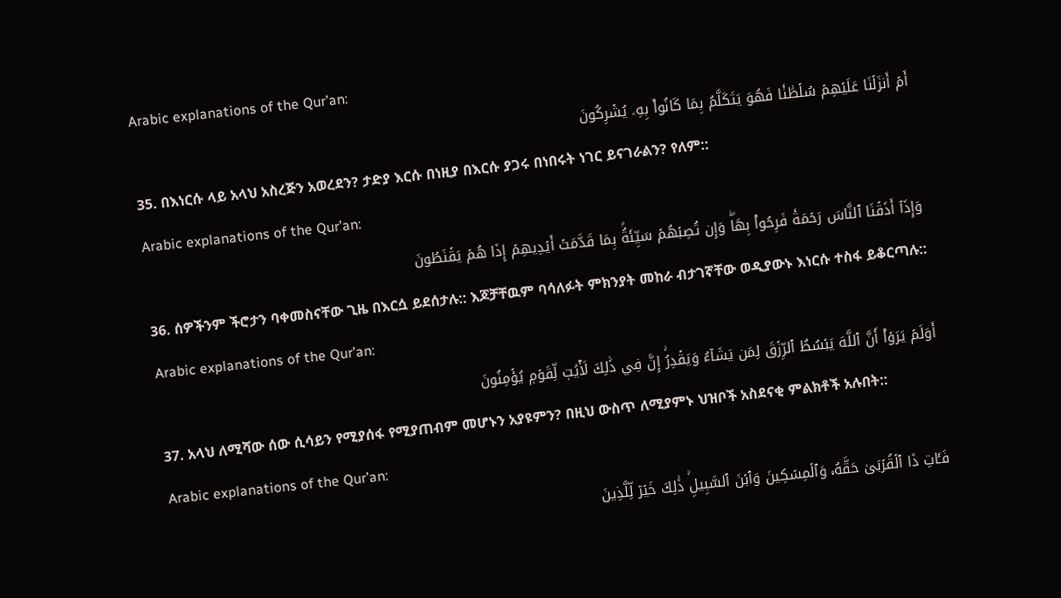Arabic explanations of the Qur’an:
أَمۡ أَنزَلۡنَا عَلَيۡهِمۡ سُلۡطَٰنٗا فَهُوَ يَتَكَلَّمُ بِمَا كَانُواْ بِهِۦ يُشۡرِكُونَ
35. በእነርሱ ላይ አላህ አስረጅን አወረደን? ታድያ እርሱ በነዚያ በእርሱ ያጋሩ በነበሩት ነገር ይናገራልን? የለም::
Arabic explanations of the Qur’an:
وَإِذَآ أَذَقۡنَا ٱلنَّاسَ رَحۡمَةٗ فَرِحُواْ بِهَاۖ وَإِن تُصِبۡهُمۡ سَيِّئَةُۢ بِمَا قَدَّمَتۡ أَيۡدِيهِمۡ إِذَا هُمۡ يَقۡنَطُونَ
36. ሰዎችንም ችሮታን ባቀመስናቸው ጊዜ በእርሷ ይደሰታሉ:: እጆቻቸዉም ባሳለፉት ምክንያት መከራ ብታገኛቸው ወዲያውኑ እነርሱ ተስፋ ይቆርጣሉ::
Arabic explanations of the Qur’an:
أَوَلَمۡ يَرَوۡاْ أَنَّ ٱللَّهَ يَبۡسُطُ ٱلرِّزۡقَ لِمَن يَشَآءُ وَيَقۡدِرُۚ إِنَّ فِي ذَٰلِكَ لَأٓيَٰتٖ لِّقَوۡمٖ يُؤۡمِنُونَ
37. አላህ ለሚሻው ሰው ሲሳይን የሚያሰፋ የሚያጠብም መሆኑን አያዩምን? በዚህ ውስጥ ለሚያምኑ ህዝቦች አስደናቂ ምልክቶች አሉበት::
Arabic explanations of the Qur’an:
فَـَٔاتِ ذَا ٱلۡقُرۡبَىٰ حَقَّهُۥ وَٱلۡمِسۡكِينَ وَٱبۡنَ ٱلسَّبِيلِۚ ذَٰلِكَ خَيۡرٞ لِّلَّذِينَ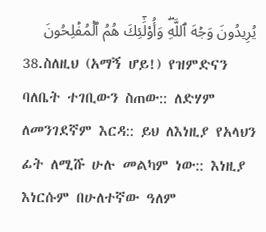يُرِيدُونَ وَجۡهَ ٱللَّهِۖ وَأُوْلَٰٓئِكَ هُمُ ٱلۡمُفۡلِحُونَ
38.ስለዚህ (አማኝ ሆይ!) የዝምድናን ባለቤት ተገቢውን ስጠው:: ለድሃም ለመንገደኛም እርዳ:: ይህ ለእነዚያ የአላህን ፊት ለሚሹ ሁሉ መልካም ነው:: እነዚያ እነርሱም በሁለተኛው ዓለም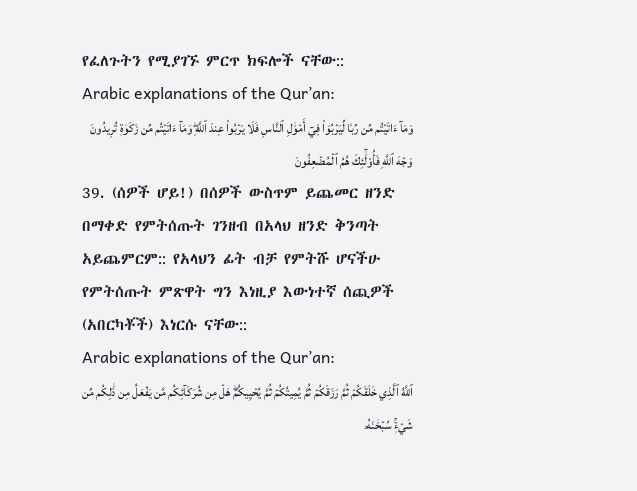የፈለጉትን የሚያገኙ ምርጥ ክፍሎች ናቸው::
Arabic explanations of the Qur’an:
وَمَآ ءَاتَيۡتُم مِّن رِّبٗا لِّيَرۡبُوَاْ فِيٓ أَمۡوَٰلِ ٱلنَّاسِ فَلَا يَرۡبُواْ عِندَ ٱللَّهِۖ وَمَآ ءَاتَيۡتُم مِّن زَكَوٰةٖ تُرِيدُونَ وَجۡهَ ٱللَّهِ فَأُوْلَٰٓئِكَ هُمُ ٱلۡمُضۡعِفُونَ
39. (ሰዎች ሆይ!) በሰዎች ውስጥም ይጨመር ዘንድ በማቀድ የምትሰጡት ገንዘብ በአላህ ዘንድ ቅንጣት አይጨምርም:: የአላህን ፊት ብቻ የምትሹ ሆናችሁ የምትሰጡት ምጽዋት ግን እነዚያ እውነተኛ ሰጪዎች (አበርካቾች) እነርሱ ናቸው::
Arabic explanations of the Qur’an:
ٱللَّهُ ٱلَّذِي خَلَقَكُمۡ ثُمَّ رَزَقَكُمۡ ثُمَّ يُمِيتُكُمۡ ثُمَّ يُحۡيِيكُمۡۖ هَلۡ مِن شُرَكَآئِكُم مَّن يَفۡعَلُ مِن ذَٰلِكُم مِّن شَيۡءٖۚ سُبۡحَٰنَهُۥ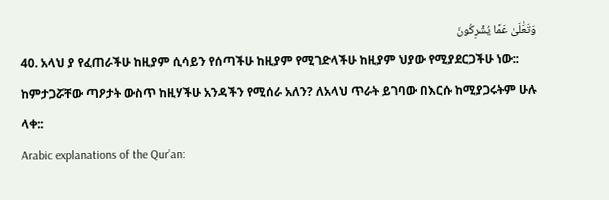وَتَعَٰلَىٰ عَمَّا يُشۡرِكُونَ
40. አላህ ያ የፈጠራችሁ ከዚያም ሲሳይን የሰጣችሁ ከዚያም የሚገድላችሁ ከዚያም ህያው የሚያደርጋችሁ ነው:: ከምታጋሯቸው ጣዖታት ውስጥ ከዚሃችሁ አንዳችን የሚሰራ አለን? ለአላህ ጥራት ይገባው በእርሱ ከሚያጋሩትም ሁሉ ላቀ::
Arabic explanations of the Qur’an: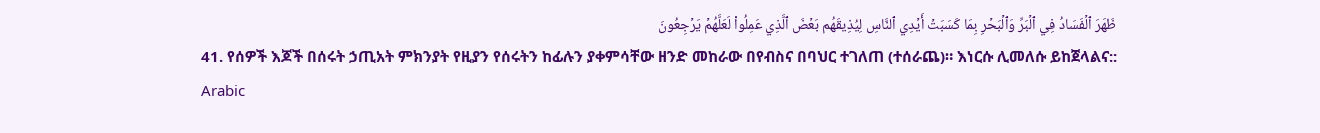ظَهَرَ ٱلۡفَسَادُ فِي ٱلۡبَرِّ وَٱلۡبَحۡرِ بِمَا كَسَبَتۡ أَيۡدِي ٱلنَّاسِ لِيُذِيقَهُم بَعۡضَ ٱلَّذِي عَمِلُواْ لَعَلَّهُمۡ يَرۡجِعُونَ
41. የሰዎች እጆች በሰሩት ኃጢአት ምክንያት የዚያን የሰሩትን ከፊሉን ያቀምሳቸው ዘንድ መከራው በየብስና በባህር ተገለጠ (ተሰራጨ)። እነርሱ ሊመለሱ ይከጀላልና::
Arabic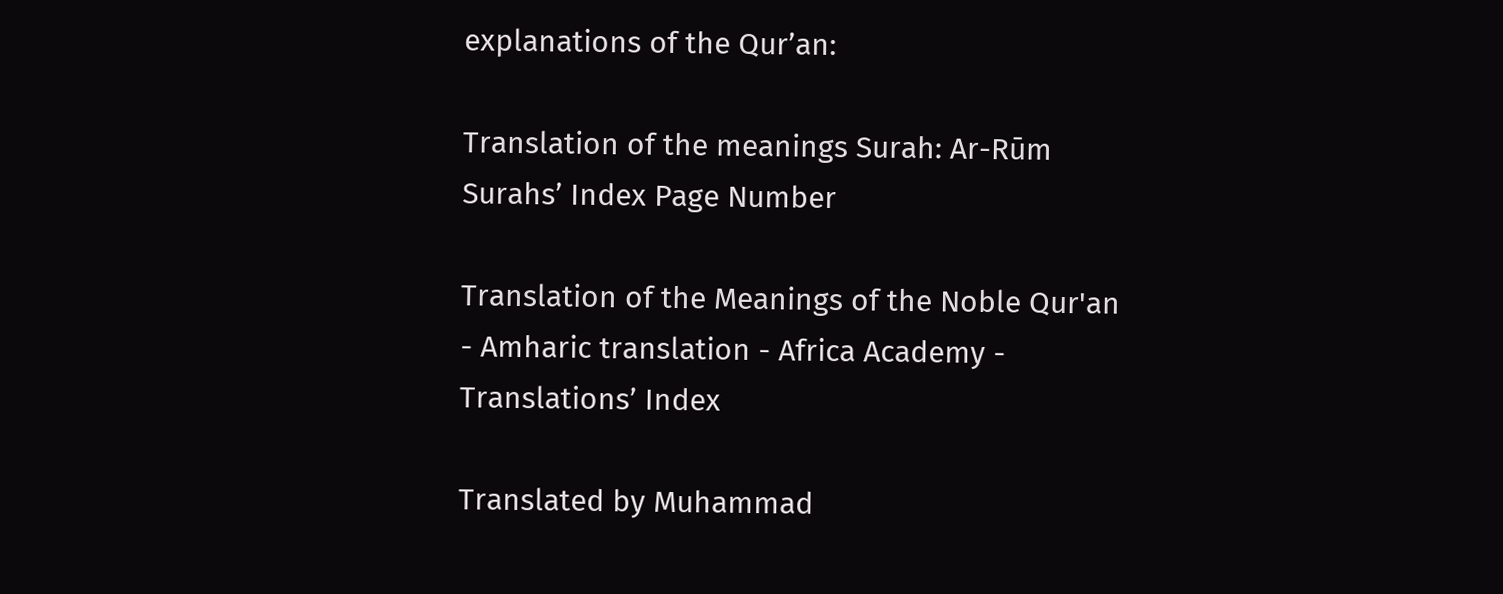explanations of the Qur’an:

Translation of the meanings Surah: Ar-Rūm
Surahs’ Index Page Number

Translation of the Meanings of the Noble Qur'an - Amharic translation - Africa Academy - Translations’ Index

Translated by Muhammad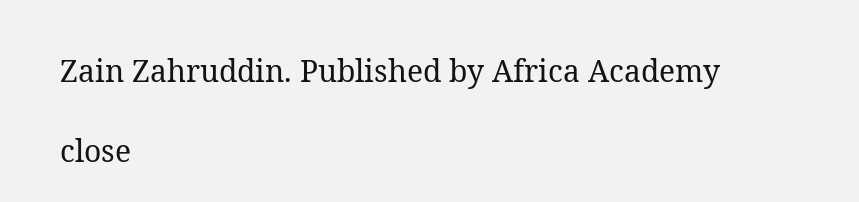Zain Zahruddin. Published by Africa Academy

close